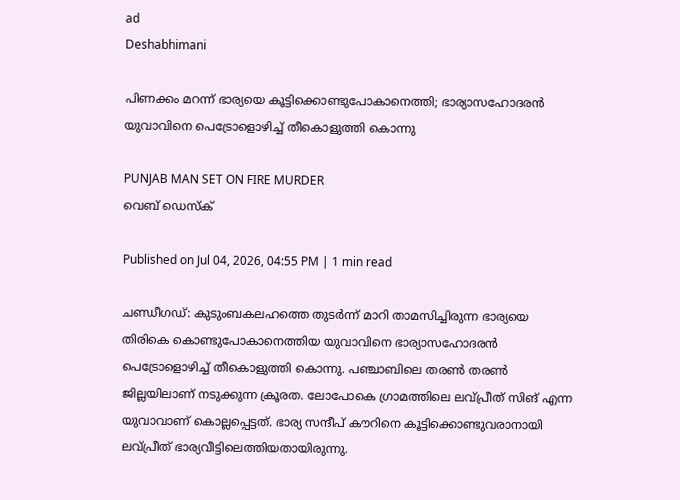ad
Deshabhimani

പിണക്കം മറന്ന് ഭാര്യയെ കൂട്ടിക്കൊണ്ടുപോകാനെത്തി; ഭാര്യാസഹോദരൻ യുവാവിനെ പെട്രോളൊഴിച്ച് തീകൊളുത്തി കൊന്നു

PUNJAB MAN SET ON FIRE MURDER
വെബ് ഡെസ്ക്

Published on Jul 04, 2026, 04:55 PM | 1 min read

ചണ്ഡീഗഡ്: കുടുംബകലഹത്തെ തുടർന്ന് മാറി താമസിച്ചിരുന്ന ഭാര്യയെ തിരികെ കൊണ്ടുപോകാനെത്തിയ യുവാവിനെ ഭാര്യാസഹോദരൻ പെട്രോളൊഴിച്ച് തീകൊളുത്തി കൊന്നു. പഞ്ചാബിലെ തരൺ തരൺ ജില്ലയിലാണ് നടുക്കുന്ന ക്രൂരത. ലോപോകെ ഗ്രാമത്തിലെ ലവ്പ്രീത് സിങ് എന്ന യുവാവാണ് കൊല്ലപ്പെട്ടത്. ഭാര്യ സന്ദീപ് കൗറിനെ കൂട്ടിക്കൊണ്ടുവരാനായി ലവ്പ്രീത് ഭാര്യവീട്ടിലെത്തിയതായിരുന്നു.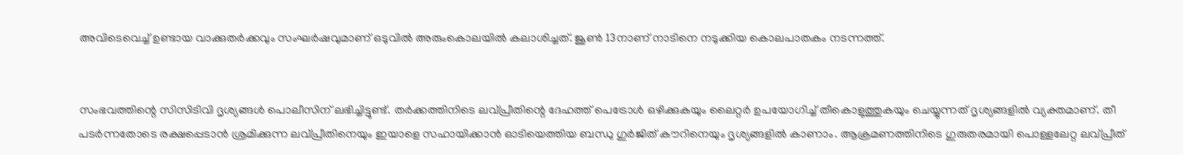അവിടെവെച്ച് ഉണ്ടായ വാക്കുതർക്കവും സംഘർഷവുമാണ് ഒടുവിൽ അരുംകൊലയിൽ കലാശിച്ചത്. ജൂൺ 13നാണ് നാടിനെ നടുക്കിയ കൊലപാതകം നടന്നത്ത്.


സംഭവത്തിന്റെ സിസിടിവി ദൃശ്യങ്ങൾ പൊലീസിന് ലഭിച്ചിട്ടുണ്ട്. തർക്കത്തിനിടെ ലവ്പ്രീതിന്റെ ദേഹത്ത് പെട്രോൾ ഒഴിക്കുകയും ലൈറ്റർ ഉപയോഗിച്ച് തീകൊളുത്തുകയും ചെയ്യുന്നത് ദൃശ്യങ്ങളിൽ വ്യക്തമാണ്. തീ പടർന്നതോടെ രക്ഷപ്പെടാൻ ശ്രമിക്കുന്ന ലവ്പ്രീതിനെയും ഇയാളെ സഹായിക്കാൻ ഓടിയെത്തിയ ബന്ധു ഗുർജിത് കൗറിനെയും ദൃശ്യങ്ങളിൽ കാണാം. ആക്രമണത്തിനിടെ ഗുരുതരമായി പൊള്ളലേറ്റ ലവ്പ്രീത്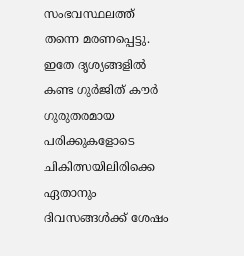സംഭവസ്ഥലത്ത് തന്നെ മരണപ്പെട്ടു. ഇതേ ദൃശ്യങ്ങളിൽ കണ്ട ഗുർജിത് കൗർ ഗുരുതരമായ പരിക്കുകളോടെ ചികിത്സയിലിരിക്കെ ഏതാനും ദിവസങ്ങൾക്ക് ശേഷം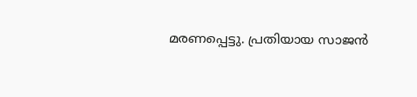മരണപ്പെട്ടു. പ്രതിയായ സാജൻ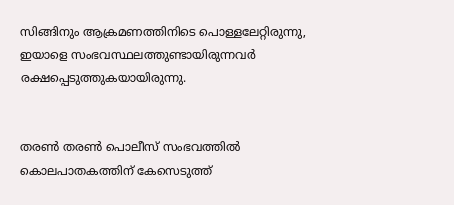സിങ്ങിനും ആക്രമണത്തിനിടെ പൊള്ളലേറ്റിരുന്നു, ഇയാളെ സംഭവസ്ഥലത്തുണ്ടായിരുന്നവർ രക്ഷപ്പെടുത്തുകയായിരുന്നു.


തരൺ തരൺ പൊലീസ് സംഭവത്തിൽ കൊലപാതകത്തിന് കേസെടുത്ത്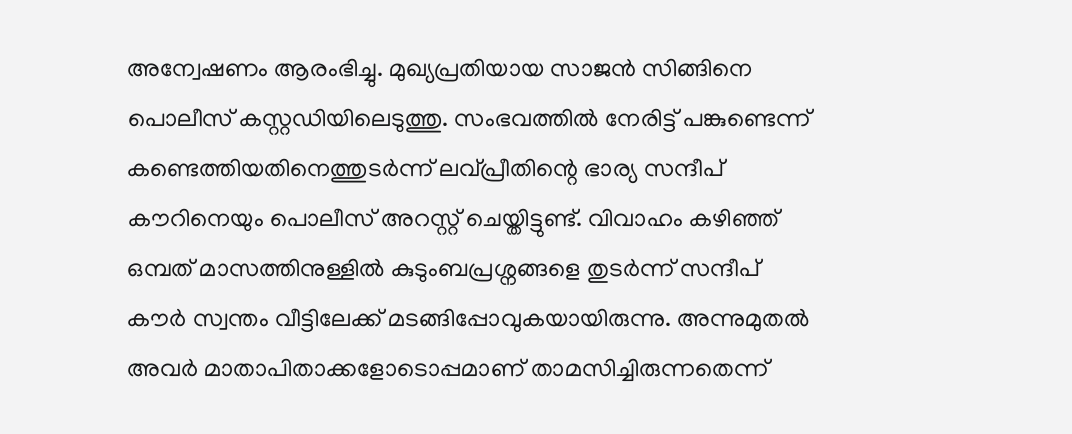അന്വേഷണം ആരംഭിച്ചു. മുഖ്യപ്രതിയായ സാജൻ സിങ്ങിനെ പൊലീസ് കസ്റ്റഡിയിലെടുത്തു. സംഭവത്തിൽ നേരിട്ട് പങ്കുണ്ടെന്ന് കണ്ടെത്തിയതിനെത്തുടർന്ന് ലവ്പ്രീതിന്റെ ഭാര്യ സന്ദീപ് കൗറിനെയും പൊലീസ് അറസ്റ്റ് ചെയ്തിട്ടുണ്ട്. വിവാഹം കഴിഞ്ഞ് ഒമ്പത് മാസത്തിനുള്ളിൽ കുടുംബപ്രശ്നങ്ങളെ തുടർന്ന് സന്ദീപ് കൗർ സ്വന്തം വീട്ടിലേക്ക് മടങ്ങിപ്പോവുകയായിരുന്നു. അന്നുമുതൽ അവർ മാതാപിതാക്കളോടൊപ്പമാണ് താമസിച്ചിരുന്നതെന്ന്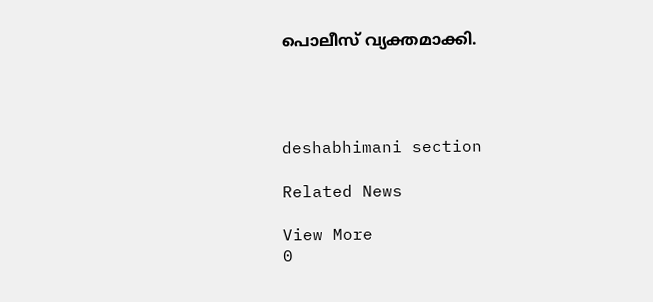പൊലീസ് വ്യക്തമാക്കി.




deshabhimani section

Related News

View More
0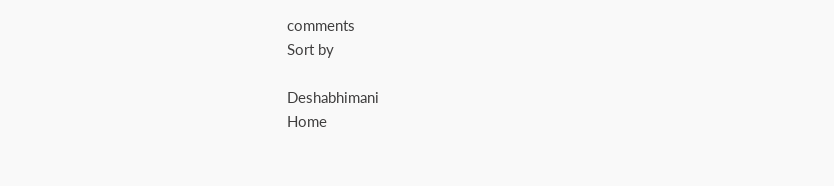comments
Sort by

Deshabhimani
Home